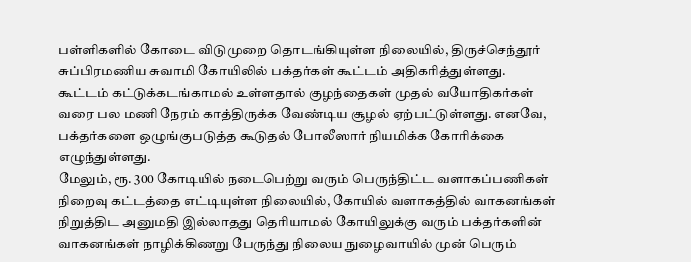பள்ளிகளில் கோடை விடுமுறை தொடங்கியுள்ள நிலையில், திருச்செந்தூர் சுப்பிரமணிய சுவாமி கோயிலில் பக்தர்கள் கூட்டம் அதிகரித்துள்ளது.
கூட்டம் கட்டுக்கடங்காமல் உள்ளதால் குழந்தைகள் முதல் வயோதிகர்கள் வரை பல மணி நேரம் காத்திருக்க வேண்டிய சூழல் ஏற்பட்டுள்ளது. எனவே, பக்தர்களை ஒழுங்குபடுத்த கூடுதல் போலீஸார் நியமிக்க கோரிக்கை எழுந்துள்ளது.
மேலும், ரூ. 300 கோடியில் நடைபெற்று வரும் பெருந்திட்ட வளாகப்பணிகள் நிறைவு கட்டத்தை எட்டியுள்ள நிலையில், கோயில் வளாகத்தில் வாகனங்கள் நிறுத்திட அனுமதி இல்லாதது தெரியாமல் கோயிலுக்கு வரும் பக்தர்களின் வாகனங்கள் நாழிக்கிணறு பேருந்து நிலைய நுழைவாயில் முன் பெரும்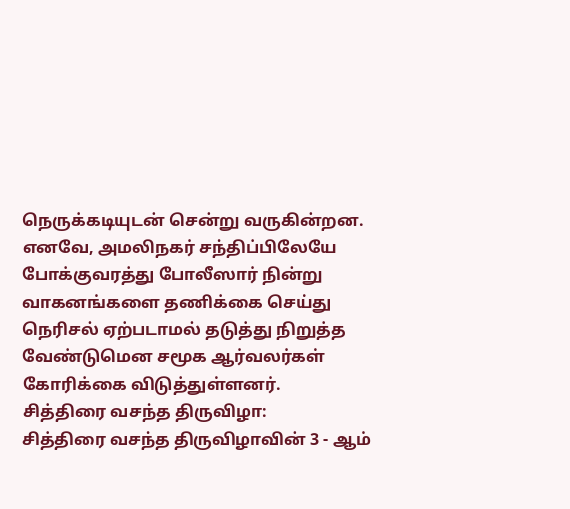நெருக்கடியுடன் சென்று வருகின்றன.
எனவே, அமலிநகர் சந்திப்பிலேயே போக்குவரத்து போலீஸார் நின்று வாகனங்களை தணிக்கை செய்து நெரிசல் ஏற்படாமல் தடுத்து நிறுத்த வேண்டுமென சமூக ஆர்வலர்கள் கோரிக்கை விடுத்துள்ளனர்.
சித்திரை வசந்த திருவிழா:
சித்திரை வசந்த திருவிழாவின் 3 - ஆம்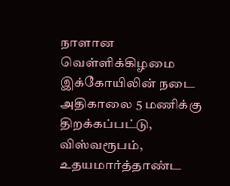நாளான வெள்ளிக்கிழமை இக்கோயிலின் நடை அதிகாலை 5 மணிக்கு திறக்கப்பட்டு, விஸ்வரூபம், உதயமார்த்தாண்ட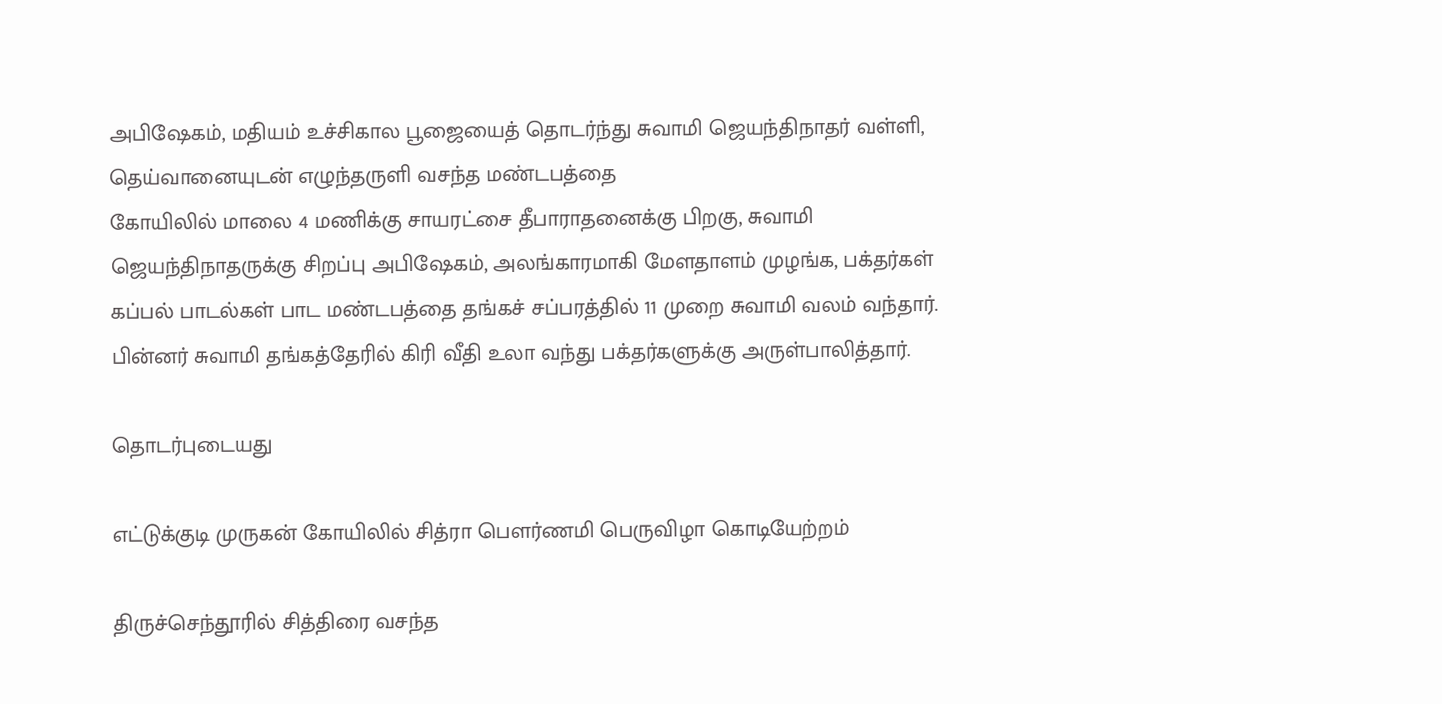அபிஷேகம், மதியம் உச்சிகால பூஜையைத் தொடர்ந்து சுவாமி ஜெயந்திநாதர் வள்ளி, தெய்வானையுடன் எழுந்தருளி வசந்த மண்டபத்தை
கோயிலில் மாலை 4 மணிக்கு சாயரட்சை தீபாராதனைக்கு பிறகு, சுவாமி ஜெயந்திநாதருக்கு சிறப்பு அபிஷேகம், அலங்காரமாகி மேளதாளம் முழங்க, பக்தர்கள் கப்பல் பாடல்கள் பாட மண்டபத்தை தங்கச் சப்பரத்தில் 11 முறை சுவாமி வலம் வந்தார். பின்னர் சுவாமி தங்கத்தேரில் கிரி வீதி உலா வந்து பக்தர்களுக்கு அருள்பாலித்தார்.

தொடர்புடையது

எட்டுக்குடி முருகன் கோயிலில் சித்ரா பௌர்ணமி பெருவிழா கொடியேற்றம்

திருச்செந்தூரில் சித்திரை வசந்த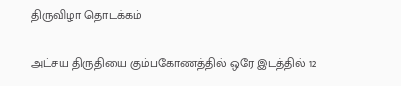திருவிழா தொடக்கம்

அட்சய திருதியை கும்பகோணத்தில் ஒரே இடத்தில் 12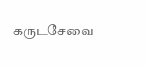கருடசேவை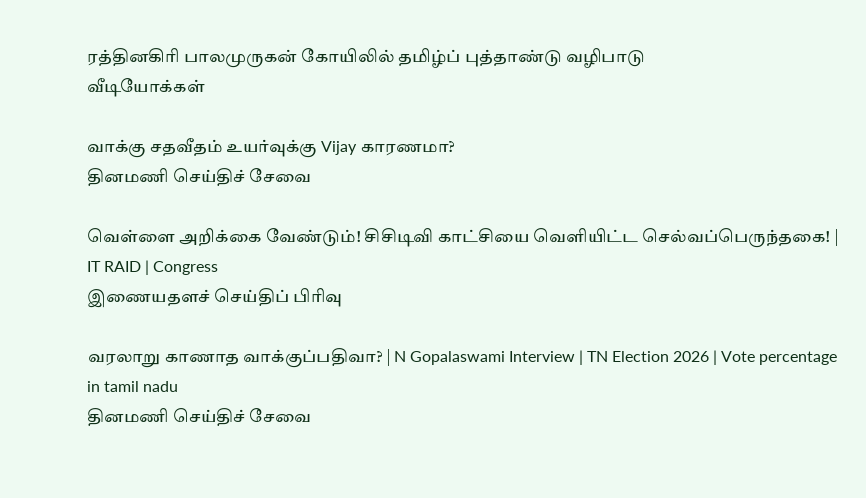ரத்தினகிரி பாலமுருகன் கோயிலில் தமிழ்ப் புத்தாண்டு வழிபாடு
வீடியோக்கள்

வாக்கு சதவீதம் உயர்வுக்கு Vijay காரணமா?
தினமணி செய்திச் சேவை

வெள்ளை அறிக்கை வேண்டும்! சிசிடிவி காட்சியை வெளியிட்ட செல்வப்பெருந்தகை! | IT RAID | Congress
இணையதளச் செய்திப் பிரிவு

வரலாறு காணாத வாக்குப்பதிவா? | N Gopalaswami Interview | TN Election 2026 | Vote percentage in tamil nadu
தினமணி செய்திச் சேவை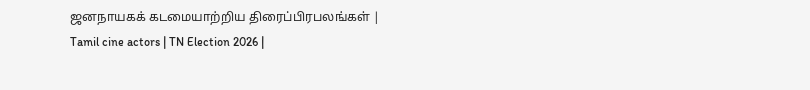ஜனநாயகக் கடமையாற்றிய திரைப்பிரபலங்கள் | Tamil cine actors | TN Election 2026 |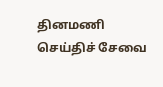தினமணி செய்திச் சேவை